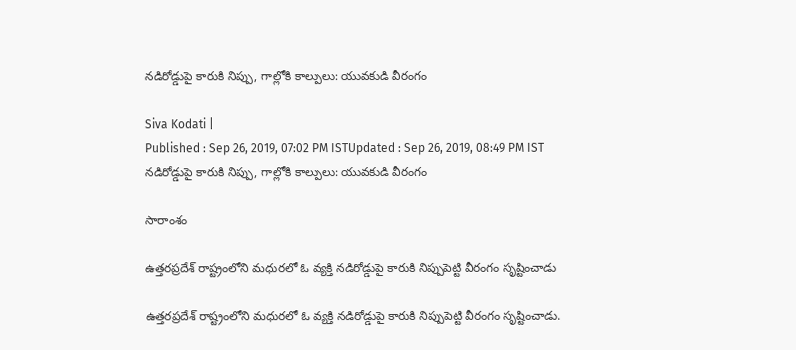నడిరోడ్డుపై కారుకి నిప్పు, గాల్లోకి కాల్పులు: యువకుడి వీరంగం

Siva Kodati |
Published : Sep 26, 2019, 07:02 PM ISTUpdated : Sep 26, 2019, 08:49 PM IST
నడిరోడ్డుపై కారుకి నిప్పు, గాల్లోకి కాల్పులు: యువకుడి వీరంగం

సారాంశం

ఉత్తరప్రదేశ్ రాష్ట్రంలోని మధురలో ఓ వ్యక్తి నడిరోడ్డుపై కారుకి నిప్పుపెట్టి వీరంగం సృష్టించాడు

ఉత్తరప్రదేశ్ రాష్ట్రంలోని మధురలో ఓ వ్యక్తి నడిరోడ్డుపై కారుకి నిప్పుపెట్టి వీరంగం సృష్టించాడు.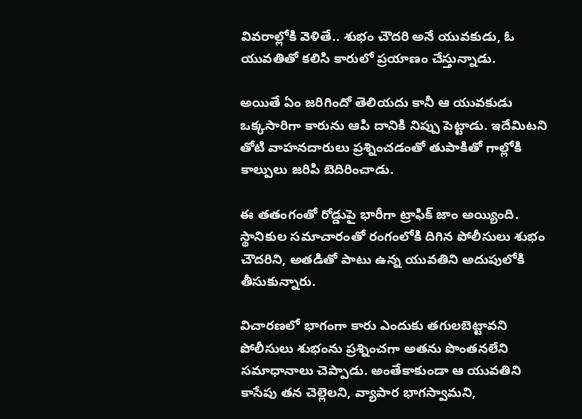వివరాల్లోకి వెళితే.. శుభం చౌదరి అనే యువకుడు, ఓ యువతితో కలిసి కారులో ప్రయాణం చేస్తున్నాడు.

అయితే ఏం జరిగిందో తెలియదు కానీ ఆ యువకుడు ఒక్కసారిగా కారును ఆపి దానికి నిప్పు పెట్టాడు. ఇదేమిటని తోటి వాహనదారులు ప్రశ్నించడంతో తుపాకితో గాల్లోకి కాల్పులు జరిపి బెదిరించాడు.

ఈ తతంగంతో రోడ్డుపై భారీగా ట్రాఫిక్ జాం అయ్యింది. స్థానికుల సమాచారంతో రంగంలోకి దిగిన పోలీసులు శుభం చౌదరిని, అతడితో పాటు ఉన్న యువతిని అదుపులోకి తీసుకున్నారు.

విచారణలో భాగంగా కారు ఎందుకు తగులబెట్టావని పోలీసులు శుభంను ప్రశ్నించగా అతను పొంతనలేని సమాధానాలు చెప్పాడు. అంతేకాకుండా ఆ యువతిని కాసేపు తన చెల్లెలని, వ్యాపార భాగస్వామని,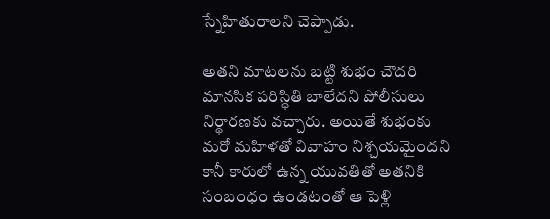స్నేహితురాలని చెప్పాడు.

అతని మాటలను బట్టి శుభం చౌదరి మానసిక పరిస్ధితి బాలేదని పోలీసులు నిర్థారణకు వచ్చారు. అయితే శుభంకు మరో మహిళతో వివాహం నిశ్చయమైందని కానీ కారులో ఉన్న యువతితో అతనికి సంబంధం ఉండటంతో ఆ పెళ్లి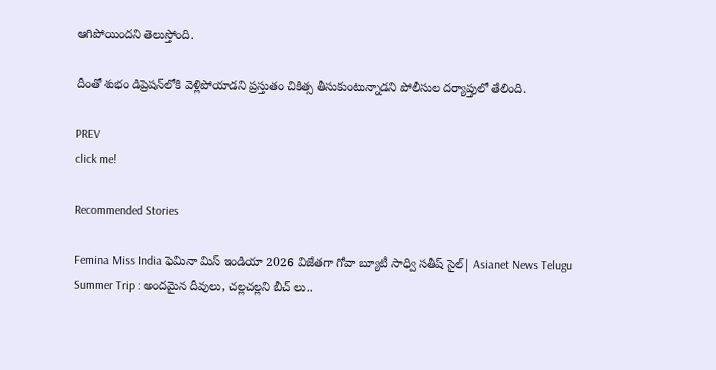ఆగిపోయిందని తెలుస్తోంది.

దీంతో శుభం డిప్రెషన్‌లోకి వెళ్లిపోయాడని ప్రస్తుతం చికిత్స తీసుకుంటున్నాడని పోలీసుల దర్యాప్తులో తేలింది.

PREV
click me!

Recommended Stories

Femina Miss India ఫెమినా మిస్ ఇండియా 2026 విజేతగా గోవా బ్యూటీ సాధ్వి సతీష్ సైల్| Asianet News Telugu
Summer Trip : అందమైన దీవులు, చల్లచల్లని బీచ్ లు..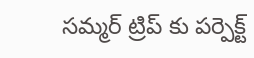సమ్మర్ ట్రిప్ కు పర్పెక్ట్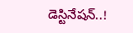డెస్టినేషన్..!